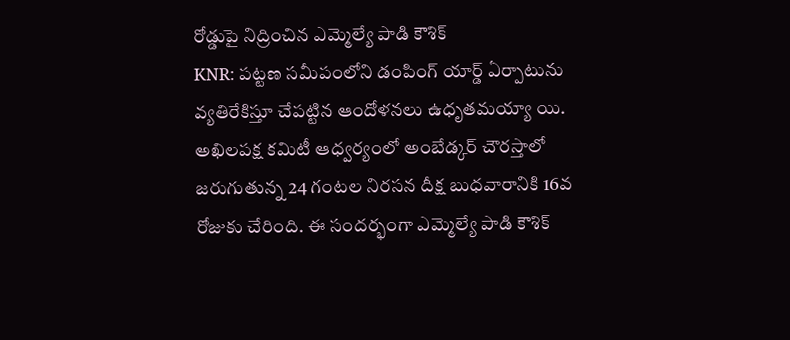రోడ్డుపై నిద్రించిన ఎమ్మెల్యే పాడి కౌశిక్
KNR: పట్టణ సమీపంలోని డంపింగ్ యార్డ్ ఏర్పాటును వ్యతిరేకిస్తూ చేపట్టిన ఆందోళనలు ఉధృతమయ్యా యి. అఖిలపక్ష కమిటీ ఆధ్వర్యంలో అంబేడ్కర్ చౌరస్తాలో జరుగుతున్న 24 గంటల నిరసన దీక్ష బుధవారానికి 16వ రోజుకు చేరింది. ఈ సందర్భంగా ఎమ్మెల్యే పాడి కౌశిక్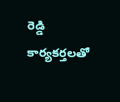రెడ్డి కార్యకర్తలతో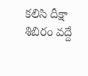కలిసి దీక్షా శిబిరం వద్దే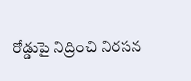రోడ్డుపై నిద్రించి నిరసన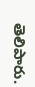తెలిపారు.